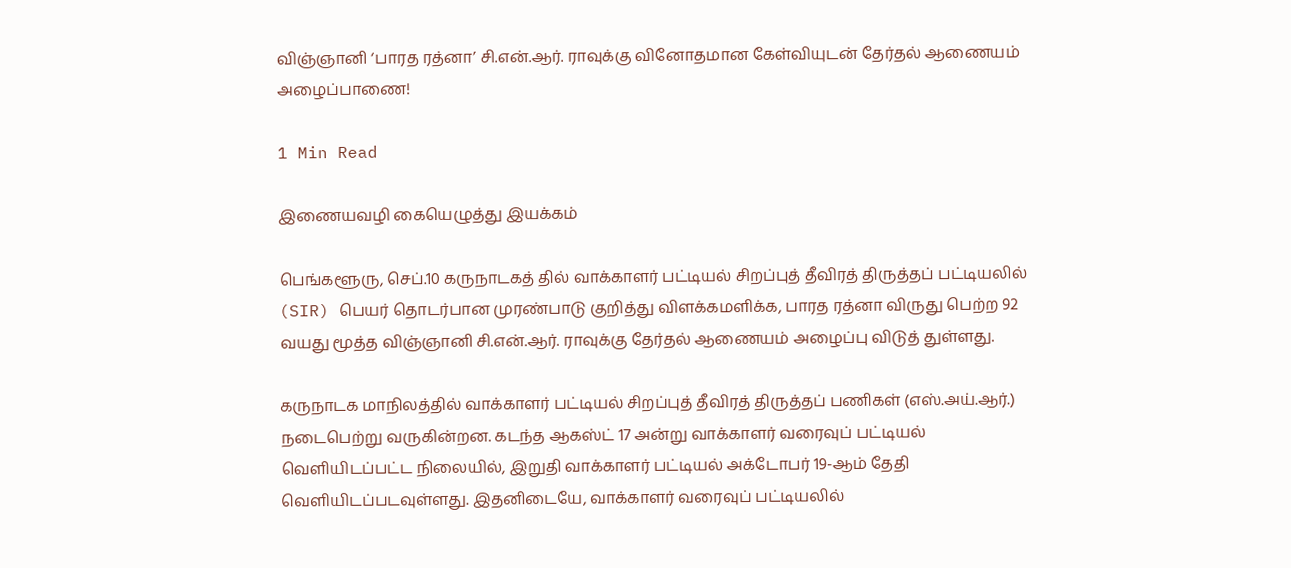விஞ்ஞானி ‘பாரத ரத்னா’ சி.என்.ஆர். ராவுக்கு வினோதமான கேள்வியுடன் தேர்தல் ஆணையம் அழைப்பாணை!

1 Min Read

இணையவழி கையெழுத்து இயக்கம்

பெங்களூரு, செப்.10 கருநாடகத் தில் வாக்காளர் பட்டியல் சிறப்புத் தீவிரத் திருத்தப் பட்டியலில் (SIR) பெயர் தொடர்பான முரண்பாடு குறித்து விளக்கமளிக்க, பாரத ரத்னா விருது பெற்ற 92 வயது மூத்த விஞ்ஞானி சி.என்.ஆர். ராவுக்கு தேர்தல் ஆணையம் அழைப்பு விடுத் துள்ளது.

கருநாடக மாநிலத்தில் வாக்காளர் பட்டியல் சிறப்புத் தீவிரத் திருத்தப் பணிகள் (எஸ்.அய்.ஆர்.) நடைபெற்று வருகின்றன. கடந்த ஆகஸ்ட் 17 அன்று வாக்காளர் வரைவுப் பட்டியல் வெளியிடப்பட்ட நிலையில், இறுதி வாக்காளர் பட்டியல் அக்டோபர் 19-ஆம் தேதி வெளியிடப்படவுள்ளது. இதனிடையே, வாக்காளர் வரைவுப் பட்டியலில்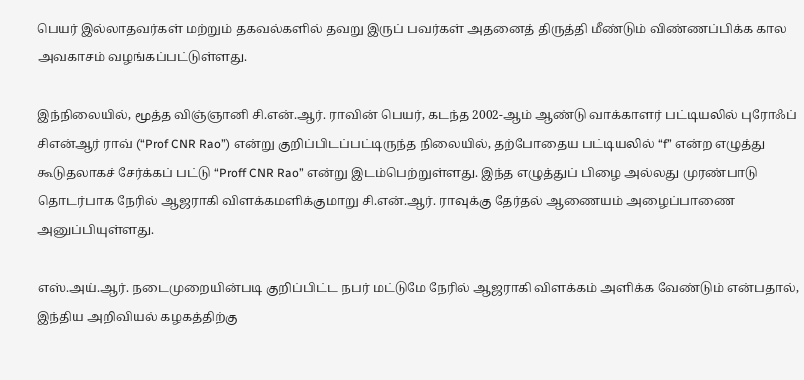பெயர் இல்லாதவர்கள் மற்றும் தகவல்களில் தவறு இருப் பவர்கள் அதனைத் திருத்தி மீண்டும் விண்ணப்பிக்க கால அவகாசம் வழங்கப்பட்டுள்ளது.

இந்நிலையில், மூத்த விஞ்ஞானி சி.என்.ஆர். ராவின் பெயர், கடந்த 2002-ஆம் ஆண்டு வாக்காளர் பட்டியலில் புரோஃப் சிஎன்ஆர் ராவ் (“Prof CNR Rao”) என்று குறிப்பிடப்பட்டிருந்த நிலையில், தற்போதைய பட்டியலில் “f” என்ற எழுத்து கூடுதலாகச் சேர்க்கப் பட்டு “Proff CNR Rao” என்று இடம்பெற்றுள்ளது. இந்த எழுத்துப் பிழை அல்லது முரண்பாடு தொடர்பாக நேரில் ஆஜராகி விளக்கமளிக்குமாறு சி.என்.ஆர். ராவுக்கு தேர்தல் ஆணையம் அழைப்பாணை அனுப்பியுள்ளது.

எஸ்.அய்.ஆர். நடைமுறையின்படி குறிப்பிட்ட நபர் மட்டுமே நேரில் ஆஜராகி விளக்கம் அளிக்க வேண்டும் என்பதால், இந்திய அறிவியல் கழகத்திற்கு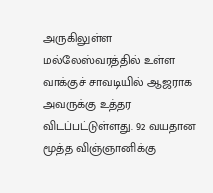அருகிலுள்ள மல்லேஸ்வரத்தில் உள்ள வாக்குச் சாவடியில் ஆஜராக அவருக்கு உத்தர விடப்பட்டுள்ளது. 92 வயதான மூத்த விஞ்ஞானிக்கு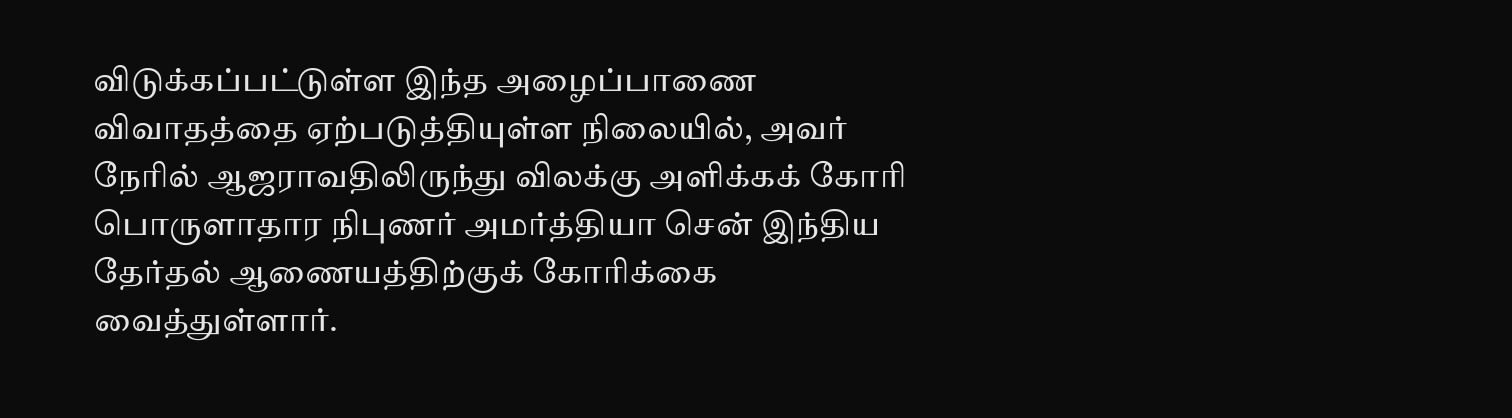விடுக்கப்பட்டுள்ள இந்த அழைப்பாணை விவாதத்தை ஏற்படுத்தியுள்ள நிலையில், அவர் நேரில் ஆஜராவதிலிருந்து விலக்கு அளிக்கக் கோரி பொருளாதார நிபுணர் அமர்த்தியா சென் இந்திய தேர்தல் ஆணையத்திற்குக் கோரிக்கை வைத்துள்ளார்.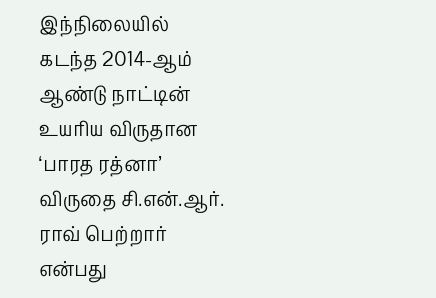இந்நிலையில் கடந்த 2014-ஆம் ஆண்டு நாட்டின் உயரிய விருதான ‘பாரத ரத்னா’ விருதை சி.என்.ஆர். ராவ் பெற்றார் என்பது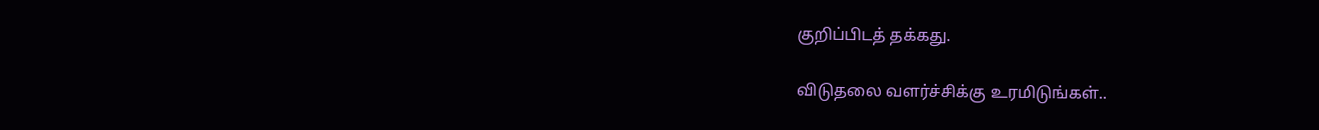குறிப்பிடத் தக்கது.

விடுதலை வளர்ச்சிக்கு உரமிடுங்கள்..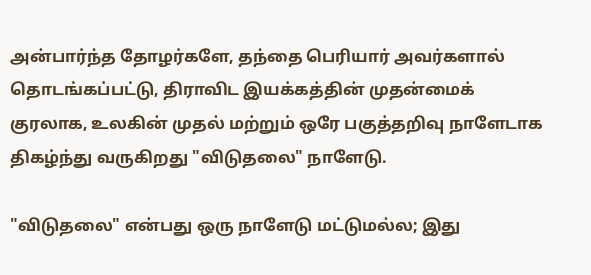அன்பார்ந்த தோழர்களே, தந்தை பெரியார் அவர்களால் தொடங்கப்பட்டு, திராவிட இயக்கத்தின் முதன்மைக் குரலாக, உலகின் முதல் மற்றும் ஒரே பகுத்தறிவு நாளேடாக திகழ்ந்து வருகிறது "விடுதலை" நாளேடு.

"விடுதலை" என்பது ஒரு நாளேடு மட்டுமல்ல; இது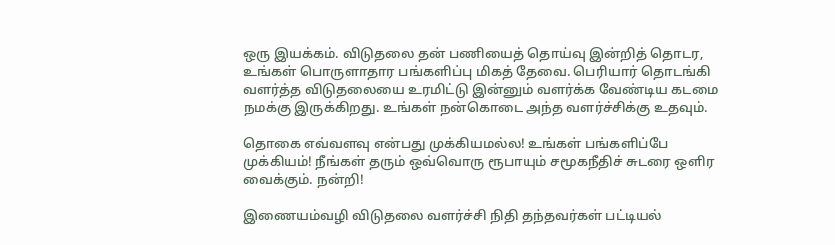ஒரு இயக்கம். விடுதலை தன் பணியைத் தொய்வு இன்றித் தொடர, உங்கள் பொருளாதார பங்களிப்பு மிகத் தேவை. பெரியார் தொடங்கி வளர்த்த விடுதலையை உரமிட்டு இன்னும் வளர்க்க வேண்டிய கடமை நமக்கு இருக்கிறது. உங்கள் நன்கொடை அந்த வளர்ச்சிக்கு உதவும்.

தொகை எவ்வளவு என்பது முக்கியமல்ல! உங்கள் பங்களிப்பே முக்கியம்! நீங்கள் தரும் ஒவ்வொரு ரூபாயும் சமூகநீதிச் சுடரை ஒளிர வைக்கும். நன்றி!

இணையம்வழி விடுதலை வளர்ச்சி நிதி தந்தவர்கள் பட்டியல்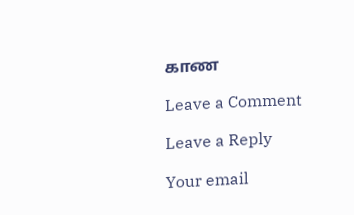காண

Leave a Comment

Leave a Reply

Your email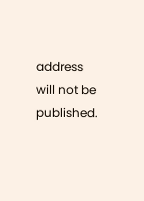address will not be published.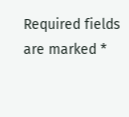Required fields are marked *